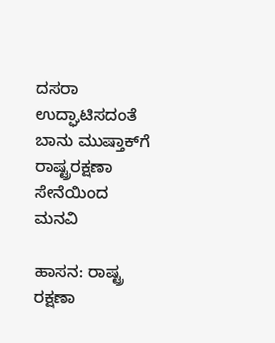ದಸರಾ ಉದ್ಘಾಟಿಸದಂತೆ ಬಾನು ಮುಷ್ತಾಕ್‌ಗೆ ರಾಷ್ಟ್ರರಕ್ಷಣಾ ಸೇನೆಯಿಂದ ಮನವಿ

ಹಾಸನ: ರಾಷ್ಟ್ರ ರಕ್ಷಣಾ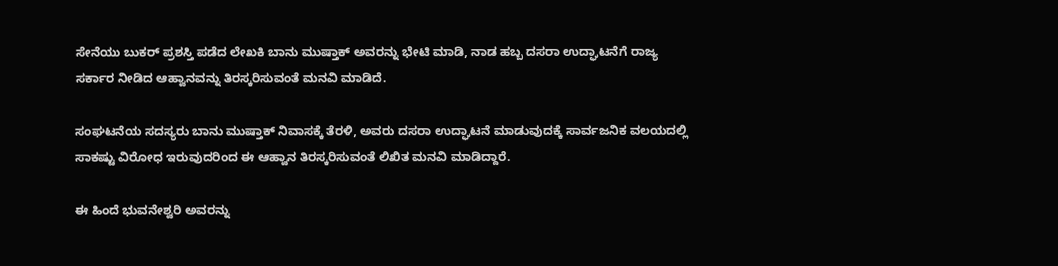ಸೇನೆಯು ಬುಕರ್ ಪ್ರಶಸ್ತಿ ಪಡೆದ ಲೇಖಕಿ ಬಾನು ಮುಷ್ತಾಕ್ ಅವರನ್ನು ಭೇಟಿ ಮಾಡಿ, ನಾಡ ಹಬ್ಬ ದಸರಾ ಉದ್ಘಾಟನೆಗೆ ರಾಜ್ಯ ಸರ್ಕಾರ ನೀಡಿದ ಆಹ್ವಾನವನ್ನು ತಿರಸ್ಕರಿಸುವಂತೆ ಮನವಿ ಮಾಡಿದೆ.

ಸಂಘಟನೆಯ ಸದಸ್ಯರು ಬಾನು ಮುಷ್ತಾಕ್ ನಿವಾಸಕ್ಕೆ ತೆರಳಿ, ಅವರು ದಸರಾ ಉದ್ಘಾಟನೆ ಮಾಡುವುದಕ್ಕೆ ಸಾರ್ವಜನಿಕ ವಲಯದಲ್ಲಿ ಸಾಕಷ್ಟು ವಿರೋಧ ಇರುವುದರಿಂದ ‌ಈ ಆಹ್ವಾನ ತಿರಸ್ಕರಿಸುವಂತೆ ಲಿಖಿತ ಮನವಿ ಮಾಡಿದ್ದಾರೆ.

ಈ ಹಿಂದೆ ಭುವನೇಶ್ವರಿ ಅವರನ್ನು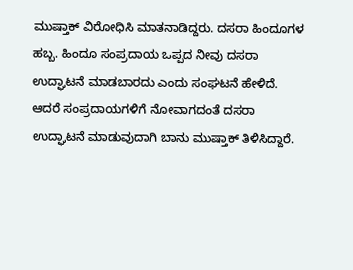ಮುಷ್ತಾಕ್ ವಿರೋಧಿಸಿ ಮಾತನಾಡಿದ್ದರು. ದಸರಾ ಹಿಂದೂಗಳ ಹಬ್ಬ. ಹಿಂದೂ ಸಂಪ್ರದಾಯ ಒಪ್ಪದ ನೀವು ದಸರಾ ಉದ್ಘಾಟನೆ ಮಾಡಬಾರದು ಎಂದು ಸಂಘಟನೆ ಹೇಳಿದೆ. ಆದರೆ ಸಂಪ್ರದಾಯಗಳಿಗೆ ನೋವಾಗದಂತೆ ದಸರಾ ಉದ್ಘಾಟನೆ ಮಾಡುವುದಾಗಿ ಬಾನು ಮುಷ್ತಾಕ್ ತಿಳಿಸಿದ್ದಾರೆ.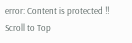error: Content is protected !!
Scroll to Top